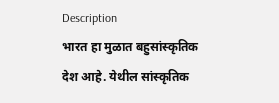Description
भारत हा मुळात बहुसांस्कृतिक देश आहे. येथील सांस्कृतिक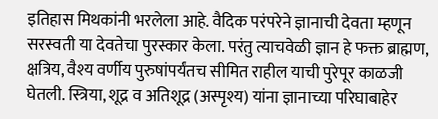इतिहास मिथकांनी भरलेला आहे. वैदिक परंपरेने ज्ञानाची देवता म्हणून सरस्वती या देवतेचा पुरस्कार केला. परंतु त्याचवेळी ज्ञान हे फक्त ब्राह्मण, क्षत्रिय, वैश्य वर्णीय पुरुषांपर्यंतच सीमित राहील याची पुरेपूर काळजी घेतली. स्त्रिया, शूद्र व अतिशूद्र (अस्पृश्य) यांना ज्ञानाच्या परिघाबाहेर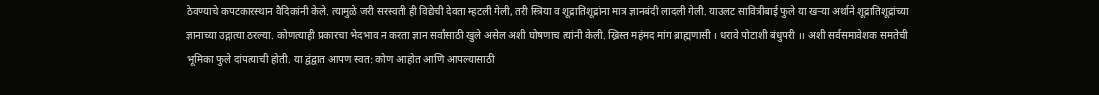ठेवण्याचे कपटकारस्थान वैदिकांनी केले. त्यामुळे जरी सरस्वती ही विद्येची देवता म्हटली गेली, तरी स्त्रिया व शूद्रातिशूद्रांना मात्र ज्ञानबंदी लादली गेली. याउलट सावित्रीबाई फुले या खऱ्या अर्थाने शूद्रातिशूद्रांच्या ज्ञानाच्या उद्गात्या ठरल्या. कोणत्याही प्रकारचा भेदभाव न करता ज्ञान सर्वांसाठी खुले असेल अशी घोषणाच त्यांनी केली. ख्रिस्त महंमद मांग ब्राह्मणासी । धरावे पोटाशी बंधुपरी ।। अशी सर्वसमावेशक समतेची भूमिका फुले दांपत्याची होती. या द्वंद्वात आपण स्वत: कोण आहोत आणि आपल्यासाठी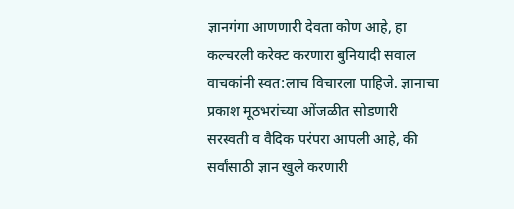ज्ञानगंगा आणणारी देवता कोण आहे, हा कल्चरली करेक्ट करणारा बुनियादी सवाल वाचकांनी स्वत:लाच विचारला पाहिजे. ज्ञानाचा प्रकाश मूठभरांच्या ओंजळीत सोडणारी सरस्वती व वैदिक परंपरा आपली आहे, की सर्वांसाठी ज्ञान खुले करणारी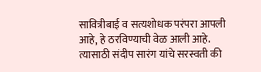सावित्रीबाई व सत्यशोधक परंपरा आपली आहे, हे ठरविण्याची वेळ आली आहे. त्यासाठी संदीप सारंग यांचे सरस्वती की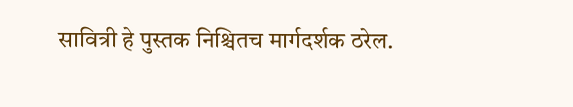सावित्री हे पुस्तक निश्चितच मार्गदर्शक ठरेल.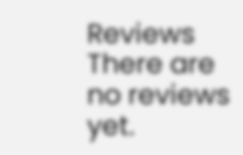Reviews
There are no reviews yet.